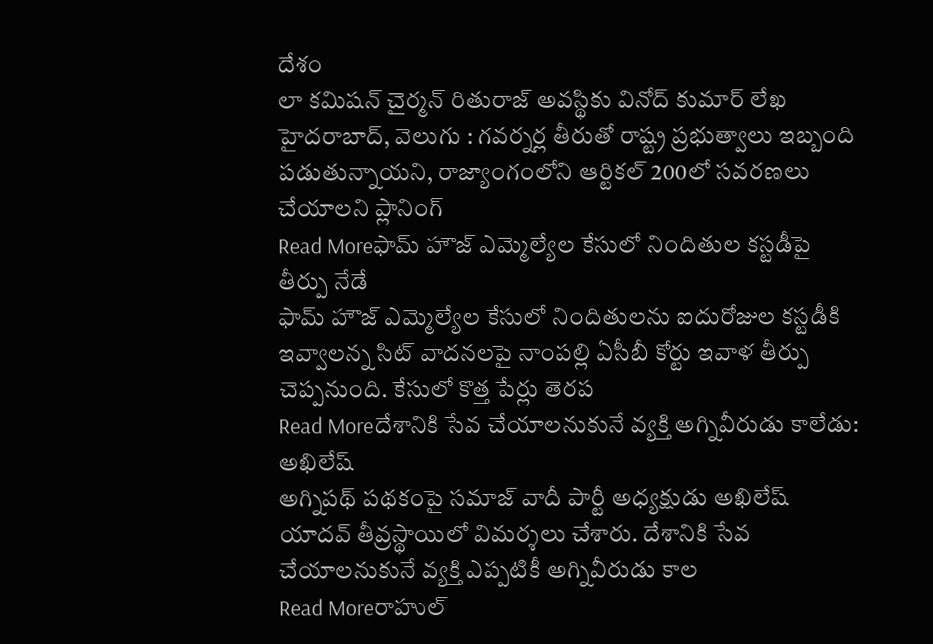దేశం
లా కమిషన్ చైర్మన్ రితురాజ్ అవస్థికు వినోద్ కుమార్ లేఖ
హైదరాబాద్, వెలుగు : గవర్నర్ల తీరుతో రాష్ట్ర ప్రభుత్వాలు ఇబ్బంది పడుతున్నాయని, రాజ్యాంగంలోని ఆర్టికల్ 200లో సవరణలు చేయాలని ప్లానింగ్
Read Moreఫామ్ హౌజ్ ఎమ్మెల్యేల కేసులో నిందితుల కస్టడీపై తీర్పు నేడే
ఫామ్ హౌజ్ ఎమ్మెల్యేల కేసులో నిందితులను ఐదురోజుల కస్టడీకి ఇవ్వాలన్న సిట్ వాదనలపై నాంపల్లి ఏసీబీ కోర్టు ఇవాళ తీర్పు చెప్పనుంది. కేసులో కొత్త పేర్లు తెరప
Read Moreదేశానికి సేవ చేయాలనుకునే వ్యక్తి అగ్నివీరుడు కాలేడు: అఖిలేష్
అగ్నిపథ్ పథకంపై సమాజ్ వాదీ పార్టీ అధ్యక్షుడు అఖిలేష్ యాదవ్ తీవ్రస్థాయిలో విమర్శలు చేశారు. దేశానికి సేవ చేయాలనుకునే వ్యక్తి ఎప్పటికీ అగ్నివీరుడు కాల
Read Moreరాహుల్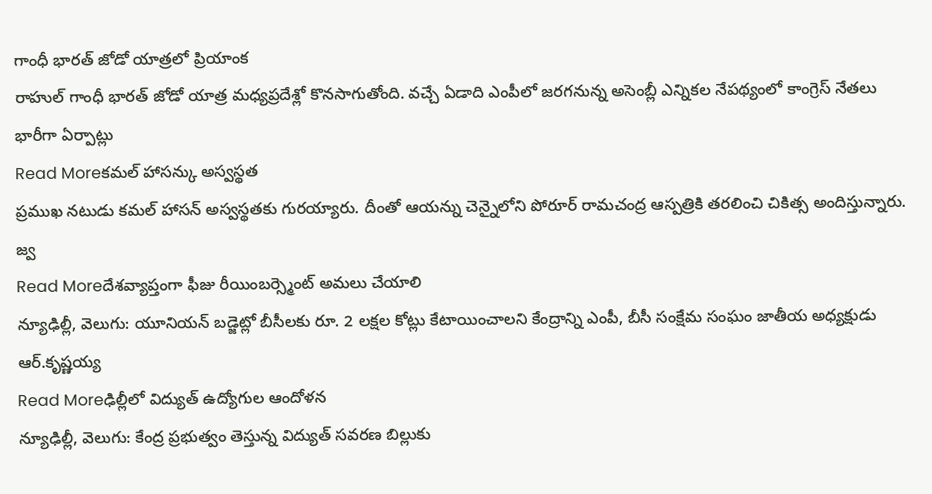గాంధీ భారత్ జోడో యాత్రలో ప్రియాంక
రాహుల్ గాంధీ భారత్ జోడో యాత్ర మధ్యప్రదేశ్లో కొనసాగుతోంది. వచ్చే ఏడాది ఎంపీలో జరగనున్న అసెంబ్లీ ఎన్నికల నేపథ్యంలో కాంగ్రెస్ నేతలు భారీగా ఏర్పాట్లు
Read Moreకమల్ హాసన్కు అస్వస్థత
ప్రముఖ నటుడు కమల్ హాసన్ అస్వస్థతకు గురయ్యారు. దీంతో ఆయన్ను చెన్నైలోని పోరూర్ రామచంద్ర ఆస్పత్రికి తరలించి చికిత్స అందిస్తున్నారు. జ్వ
Read Moreదేశవ్యాప్తంగా ఫీజు రీయింబర్స్మెంట్ అమలు చేయాలి
న్యూఢిల్లీ, వెలుగు: యూనియన్ బడ్జెట్లో బీసీలకు రూ. 2 లక్షల కోట్లు కేటాయించాలని కేంద్రాన్ని ఎంపీ, బీసీ సంక్షేమ సంఘం జాతీయ అధ్యక్షుడు ఆర్.కృష్ణయ్య
Read Moreఢిల్లీలో విద్యుత్ ఉద్యోగుల ఆందోళన
న్యూఢిల్లీ, వెలుగు: కేంద్ర ప్రభుత్వం తెస్తున్న విద్యుత్ సవరణ బిల్లుకు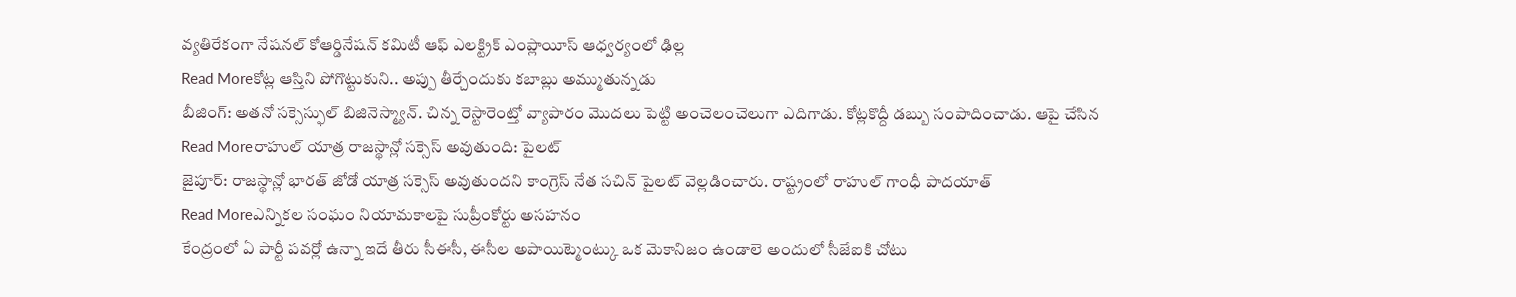వ్యతిరేకంగా నేషనల్ కోఆర్డినేషన్ కమిటీ ఆఫ్ ఎలక్ట్రిక్ ఎంప్లాయీస్ ఆధ్వర్యంలో ఢిల్ల
Read Moreకోట్ల ఆస్తిని పోగొట్టుకుని.. అప్పు తీర్చేందుకు కబాబ్లు అమ్ముతున్నడు
బీజింగ్: అతనో సక్సెస్ఫుల్ బిజినెస్మ్యాన్. చిన్న రెస్టారెంట్తో వ్యాపారం మొదలు పెట్టి అంచెలంచెలుగా ఎదిగాడు. కోట్లకొద్దీ డబ్బు సంపాదించాడు. ఆపై చేసిన
Read Moreరాహుల్ యాత్ర రాజస్థాన్లో సక్సెస్ అవుతుంది: పైలట్
జైపూర్: రాజస్థాన్లో భారత్ జోడో యాత్ర సక్సెస్ అవుతుందని కాంగ్రెస్ నేత సచిన్ పైలట్ వెల్లడించారు. రాష్ట్రంలో రాహుల్ గాంధీ పాదయాత్
Read Moreఎన్నికల సంఘం నియామకాలపై సుప్రీంకోర్టు అసహనం
కేంద్రంలో ఏ పార్టీ పవర్లో ఉన్నా ఇదే తీరు సీఈసీ, ఈసీల అపాయిట్మెంట్కు ఒక మెకానిజం ఉండాలె అందులో సీజేఐకి చోటు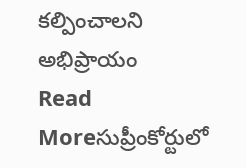కల్పించాలని అభిప్రాయం
Read Moreసుప్రీంకోర్టులో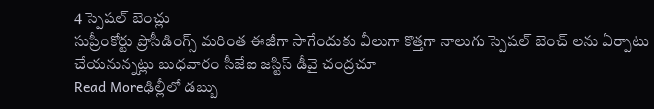4 స్పెషల్ బెంచ్లు
సుప్రీంకోర్టు ప్రొసీడింగ్స్ మరింత ఈజీగా సాగేందుకు వీలుగా కొత్తగా నాలుగు స్పెషల్ బెంచ్ లను ఏర్పాటు చేయనున్నట్లు బుధవారం సీజేఐ జస్టిస్ డీవై చంద్రచూ
Read Moreఢిల్లీలో డబ్బు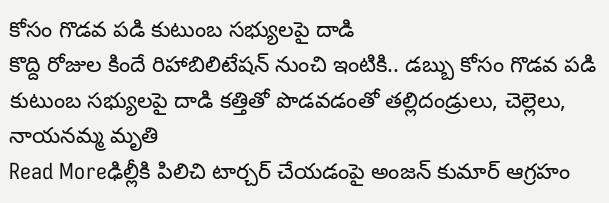కోసం గొడవ పడి కుటుంబ సభ్యులపై దాడి
కొద్ది రోజుల కిందే రిహాబిలిటేషన్ నుంచి ఇంటికి.. డబ్బు కోసం గొడవ పడి కుటుంబ సభ్యులపై దాడి కత్తితో పొడవడంతో తల్లిదండ్రులు, చెల్లెలు, నాయనమ్మ మృతి
Read Moreఢిల్లీకి పిలిచి టార్చర్ చేయడంపై అంజన్ కుమార్ ఆగ్రహం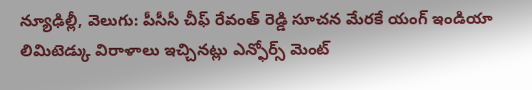న్యూఢిల్లీ, వెలుగు: పీసీసీ చీఫ్ రేవంత్ రెడ్డి సూచన మేరకే యంగ్ ఇండియా లిమిటెడ్కు విరాళాలు ఇచ్చినట్లు ఎన్ఫోర్స్ మెంట్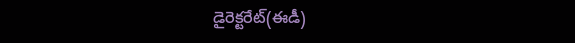డైరెక్టరేట్(ఈడీ)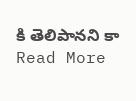కి తెలిపానని కా
Read More